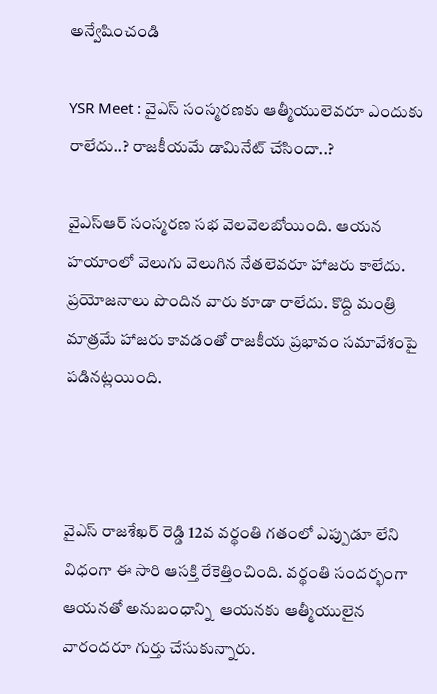అన్వేషించండి

YSR Meet : వైఎస్ సంస్మరణకు ఆత్మీయులెవరూ ఎందుకు రాలేదు..? రాజకీయమే డామినేట్ చేసిందా..?

వైఎస్ఆర్ సంస్మరణ సభ వెలవెలబోయింది. ఆయన హయాంలో వెలుగు వెలుగిన నేతలెవరూ హాజరు కాలేదు. ప్రయోజనాలు పొందిన వారు కూడా రాలేదు. కొద్ది మంత్రి మాత్రమే హాజరు కావడంతో రాజకీయ ప్రభావం సమావేశంపై పడినట్లయింది.



వైఎస్ రాజశేఖర్ రెడ్డి 12వ వర్థంతి గతంలో ఎప్పుడూ లేని విధంగా ఈ సారి ఆసక్తి రేకెత్తించింది. వర్థంతి సందర్భంగా ఆయనతో అనుబంధాన్ని  ఆయనకు ఆత్మీయులైన వారందరూ గుర్తు చేసుకున్నారు.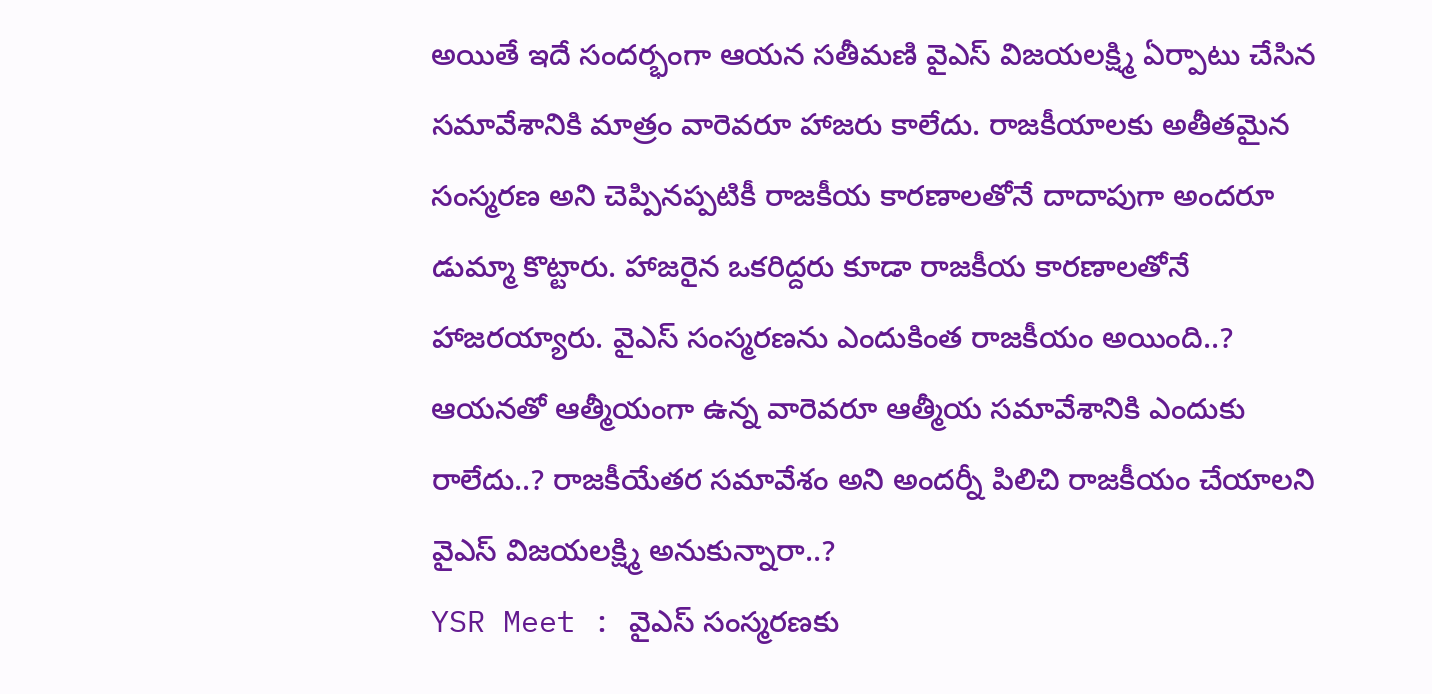అయితే ఇదే సందర్భంగా ఆయన సతీమణి వైఎస్ విజయలక్ష్మి ఏర్పాటు చేసిన సమావేశానికి మాత్రం వారెవరూ హాజరు కాలేదు. రాజకీయాలకు అతీతమైన సంస్మరణ అని చెప్పినప్పటికీ రాజకీయ కారణాలతోనే దాదాపుగా అందరూ డుమ్మా కొట్టారు. హాజరైన ఒకరిద్దరు కూడా రాజకీయ కారణాలతోనే హాజరయ్యారు. వైఎస్ సంస్మరణను ఎందుకింత రాజకీయం అయింది..? ఆయనతో ఆత్మీయంగా ఉన్న వారెవరూ ఆత్మీయ సమావేశానికి ఎందుకు రాలేదు..? రాజకీయేతర సమావేశం అని అందర్నీ పిలిచి రాజకీయం చేయాలని వైఎస్ విజయలక్ష్మి అనుకున్నారా..?
YSR Meet : వైఎస్ సంస్మరణకు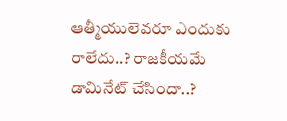ఆత్మీయులెవరూ ఎందుకు రాలేదు..? రాజకీయమే డామినేట్ చేసిందా..?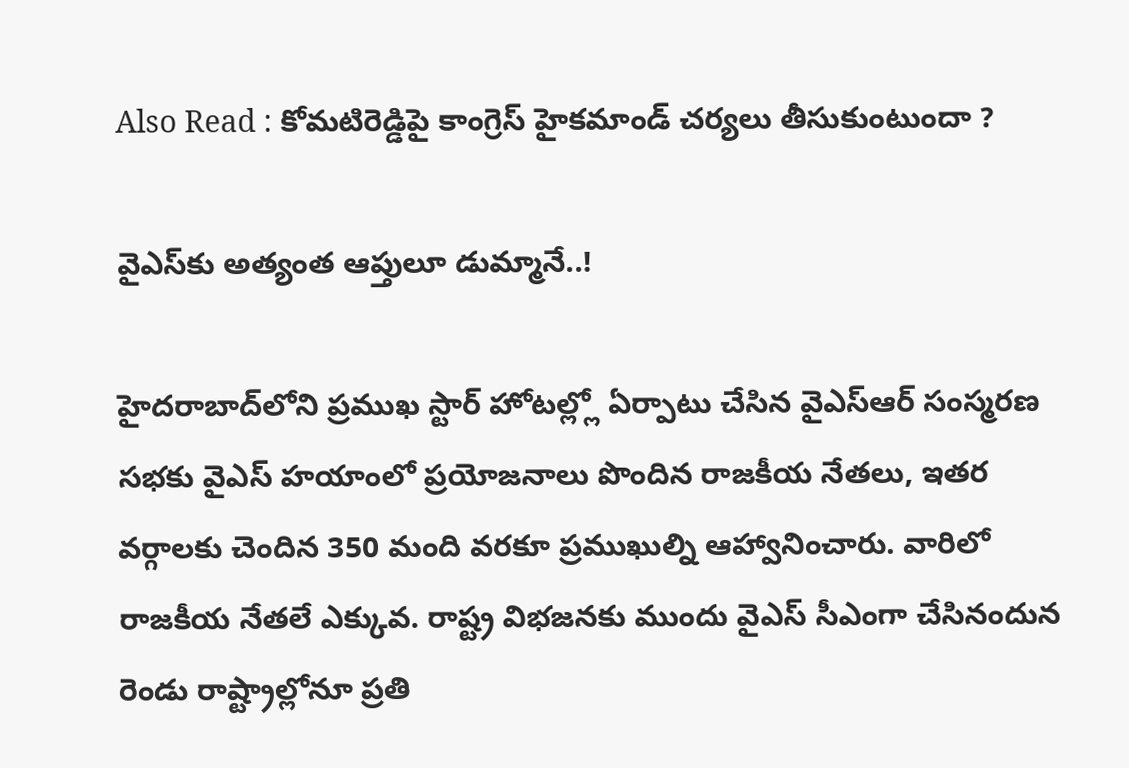Also Read : కోమటిరెడ్డిపై కాంగ్రెస్ హైకమాండ్ చర్యలు తీసుకుంటుందా ?

వైఎస్‌కు అత్యంత ఆప్తులూ డుమ్మానే..!

హైదరాబాద్‌లోని ప్రముఖ స్టార్ హోటల్ల్లో ఏర్పాటు చేసిన వైఎస్ఆర్ సంస్మరణ సభకు వైఎస్ హయాంలో ప్రయోజనాలు పొందిన రాజకీయ నేతలు, ఇతర వర్గాలకు చెందిన 350 మంది వరకూ ప్రముఖుల్ని ఆహ్వానించారు. వారిలో రాజకీయ నేతలే ఎక్కువ. రాష్ట్ర విభజనకు ముందు వైఎస్ సీఎంగా చేసినందున రెండు రాష్ట్రాల్లోనూ ప్రతి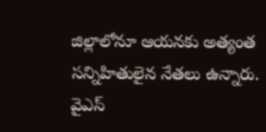జిల్లాలోనూ ఆయనకు అత్యంత సన్నిహితులైన నేతలు ఉన్నారు. వైఎస్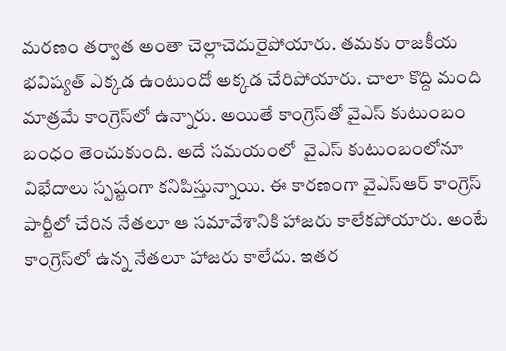మరణం తర్వాత అంతా చెల్లాచెదురైపోయారు. తమకు రాజకీయ  భవిష్యత్ ఎక్కడ ఉంటుందో అక్కడ చేరిపోయారు. చాలా కొద్ది మంది మాత్రమే కాంగ్రెస్‌లో ఉన్నారు. అయితే కాంగ్రెస్‌తో వైఎస్ కుటుంబం బంధం తెంచుకుంది. అదే సమయంలో  వైఎస్ కుటుంబంలోనూ విభేదాలు స్పష్టంగా కనిపిస్తున్నాయి. ఈ కారణంగా వైఎస్ఆర్ కాంగ్రెస్ పార్టీలో చేరిన నేతలూ ఆ సమావేశానికి హాజరు కాలేకపోయారు. అంటే కాంగ్రెస్‌లో ఉన్న నేతలూ హాజరు కాలేదు. ఇతర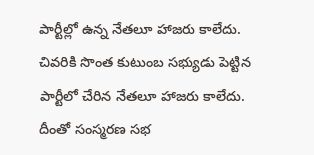పార్టీల్లో ఉన్న నేతలూ హాజరు కాలేదు. చివరికి సొంత కుటుంబ సభ్యుడు పెట్టిన పార్టీలో చేరిన నేతలూ హాజరు కాలేదు. దీంతో సంస్మరణ సభ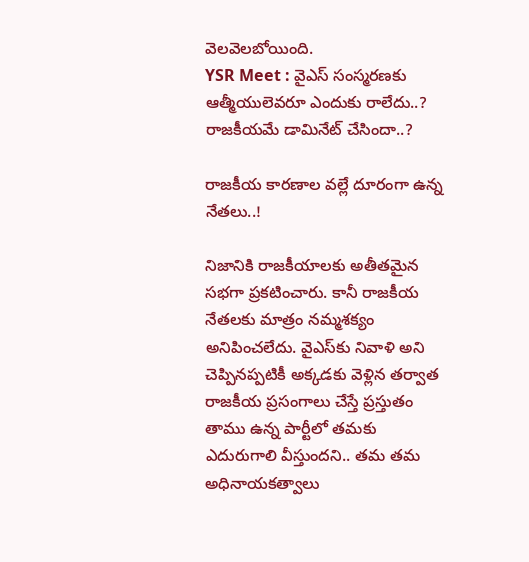వెలవెలబోయింది.
YSR Meet : వైఎస్ సంస్మరణకు ఆత్మీయులెవరూ ఎందుకు రాలేదు..? రాజకీయమే డామినేట్ చేసిందా..?

రాజకీయ కారణాల వల్లే దూరంగా ఉన్న నేతలు..!

నిజానికి రాజకీయాలకు అతీతమైన సభగా ప్రకటించారు. కానీ రాజకీయ నేతలకు మాత్రం నమ్మశక్యం అనిపించలేదు. వైఎస్‌కు నివాళి అని చెప్పినప్పటికీ అక్కడకు వెళ్లిన తర్వాత రాజకీయ ప్రసంగాలు చేస్తే ప్రస్తుతం తాము ఉన్న పార్టీలో తమకు ఎదురుగాలి వీస్తుందని.. తమ తమ అధినాయకత్వాలు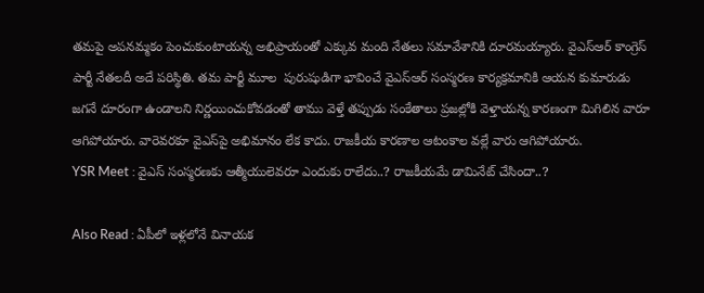తమపై అపనమ్మకం పెంచుకుంటాయన్న అభిప్రాయంతో ఎక్కువ మంది నేతలు సమావేశానికి దూరమయ్యారు. వైఎస్ఆర్ కాంగ్రెస్ పార్టీ నేతలదీ అదే పరిస్థితి. తమ పార్టీ మూల  పురుషుడిగా భావించే వైఎస్ఆర్ సంస్మరణ కార్యక్రమానికి ఆయన కుమారుడు జగనే దూరంగా ఉండాలని నిర్ణయించుకోవడంతో తాము వెళ్తే తప్పుడు సంకేతాలు ప్రజల్లోకి వెళ్తాయన్న కారణంగా మిగిలిన వారూ ఆగిపోయారు. వారెవరకూ వైఎస్‌పై అభిమానం లేక కాదు. రాజకీయ కారణాల ఆటంకాల వల్లే వారు ఆగిపోయారు.
YSR Meet : వైఎస్ సంస్మరణకు ఆత్మీయులెవరూ ఎందుకు రాలేదు..? రాజకీయమే డామినేట్ చేసిందా..?

Also Read : ఏపీలో ఇళ్లలోనే వినాయక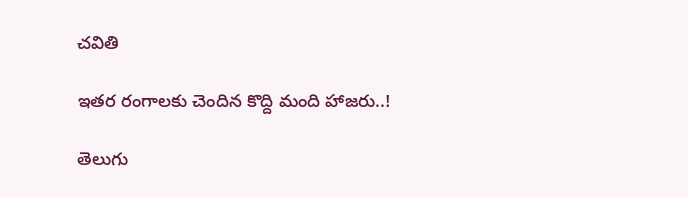చవితి

ఇతర రంగాలకు చెందిన కొద్ది మంది హాజరు..!

తెలుగు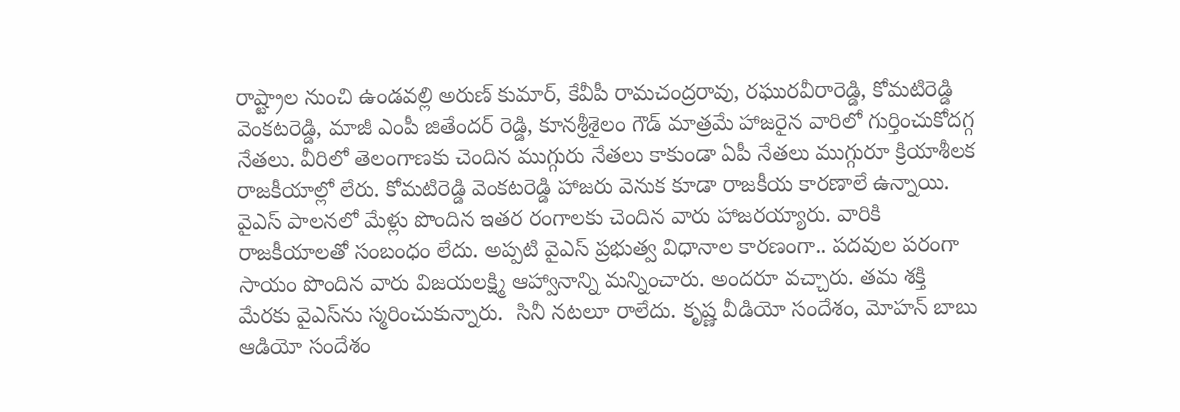రాష్ట్రాల నుంచి ఉండవల్లి అరుణ్ కుమార్, కేవీపీ రామచంద్రరావు, రఘురవీరారెడ్డి, కోమటిరెడ్డి వెంకటరెడ్డి, మాజీ ఎంపీ జితేందర్ రెడ్డి, కూనశ్రీశైలం గౌడ్ మాత్రమే హాజరైన వారిలో గుర్తించుకోదగ్గ నేతలు. వీరిలో తెలంగాణకు చెందిన ముగ్గురు నేతలు కాకుండా ఏపీ నేతలు ముగ్గురూ క్రియాశీలక రాజకీయాల్లో లేరు. కోమటిరెడ్డి వెంకటరెడ్డి హాజరు వెనుక కూడా రాజకీయ కారణాలే ఉన్నాయి. వైఎస్ పాలనలో మేళ్లు పొందిన ఇతర రంగాలకు చెందిన వారు హాజరయ్యారు. వారికి రాజకీయాలతో సంబంధం లేదు. అప్పటి వైఎస్ ప్రభుత్వ విధానాల కారణంగా.. పదవుల పరంగా సాయం పొందిన వారు విజయలక్ష్మి ఆహ్వానాన్ని మన్నించారు. అందరూ వచ్చారు. తమ శక్తి మేరకు వైఎస్‌ను స్మరించుకున్నారు.  సినీ నటలూ రాలేదు. కృష్ణ వీడియో సందేశం, మోహన్ బాబు ఆడియో సందేశం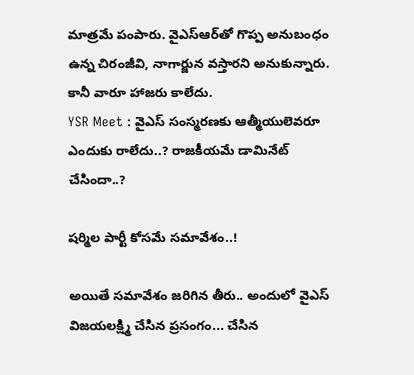మాత్రమే పంపారు. వైఎస్ఆర్‌తో గొప్ప అనుబంధం ఉన్న చిరంజీవి, నాగార్జున వస్తారని అనుకున్నారు. కానీ వారూ హాజరు కాలేదు.
YSR Meet : వైఎస్ సంస్మరణకు ఆత్మీయులెవరూ ఎందుకు రాలేదు..? రాజకీయమే డామినేట్ చేసిందా..?

షర్మిల పార్టీ కోసమే సమావేశం..!

అయితే సమావేశం జరిగిన తీరు.. అందులో వైఎస్ విజయలక్ష్మి చేసిన ప్రసంగం... చేసిన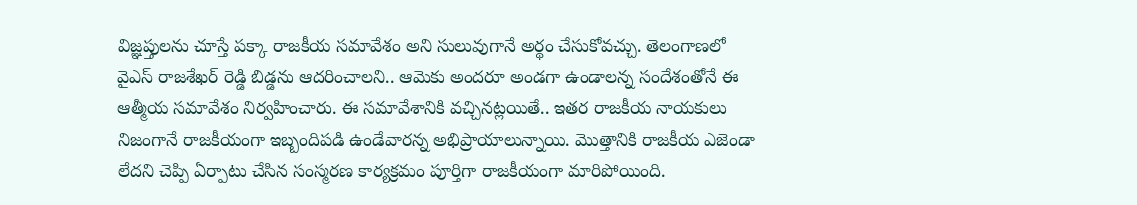విజ్ఞప్తులను చూస్తే పక్కా రాజకీయ సమావేశం అని సులువుగానే అర్థం చేసుకోవచ్చు. తెలంగాణలో వైఎస్ రాజశేఖర్ రెడ్డి బిడ్డను ఆదరించాలని.. ఆమెకు అందరూ అండగా ఉండాలన్న సందేశంతోనే ఈ ఆత్మీయ సమావేశం నిర్వహించారు. ఈ సమావేశానికి వచ్చినట్లయితే.. ఇతర రాజకీయ నాయకులు నిజంగానే రాజకీయంగా ఇబ్బందిపడి ఉండేవారన్న అభిప్రాయాలున్నాయి. మొత్తానికి రాజకీయ ఎజెండా లేదని చెప్పి ఏర్పాటు చేసిన సంస్మరణ కార్యక్రమం పూర్తిగా రాజకీయంగా మారిపోయింది.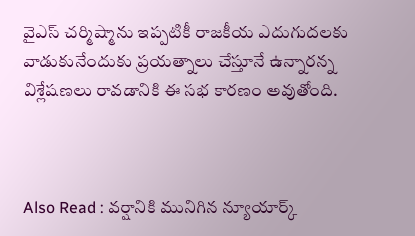వైఎస్ చర్మిష్మాను ఇప్పటికీ రాజకీయ ఎదుగుదలకు వాడుకునేందుకు ప్రయత్నాలు చేస్తూనే ఉన్నారన్న విశ్లేషణలు రావడానికి ఈ సభ కారణం అవుతోంది.



Also Read : వర్షానికి మునిగిన న్యూయార్క్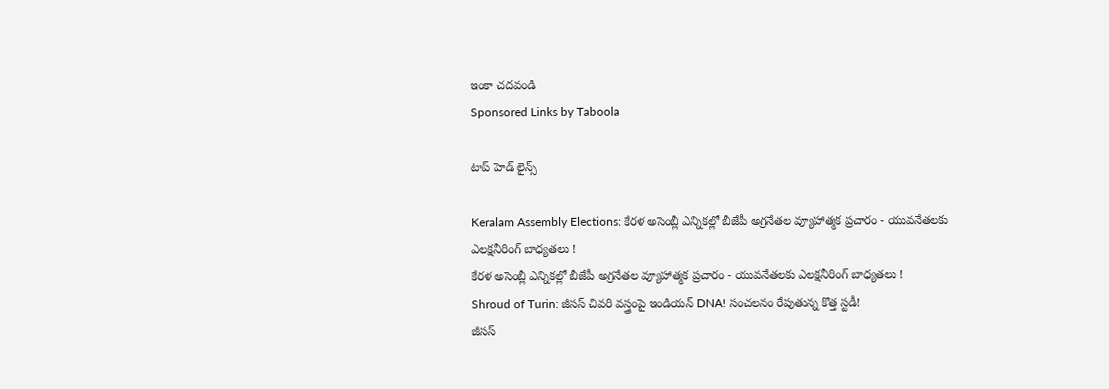ఇంకా చదవండి
Sponsored Links by Taboola

టాప్ హెడ్ లైన్స్

Keralam Assembly Elections: కేరళ అసెంబ్లీ ఎన్నికల్లో బీజేపీ అగ్రనేతల వ్యూహాత్మక ప్రచారం - యువనేతలకు ఎలక్షనీరింగ్ బాధ్యతలు !
కేరళ అసెంబ్లీ ఎన్నికల్లో బీజేపీ అగ్రనేతల వ్యూహాత్మక ప్రచారం - యువనేతలకు ఎలక్షనీరింగ్ బాధ్యతలు !
Shroud of Turin: జీసస్ చివరి వస్త్రంపై ఇండియన్ DNA! సంచలనం రేపుతున్న కొత్త స్టడీ!
జీసస్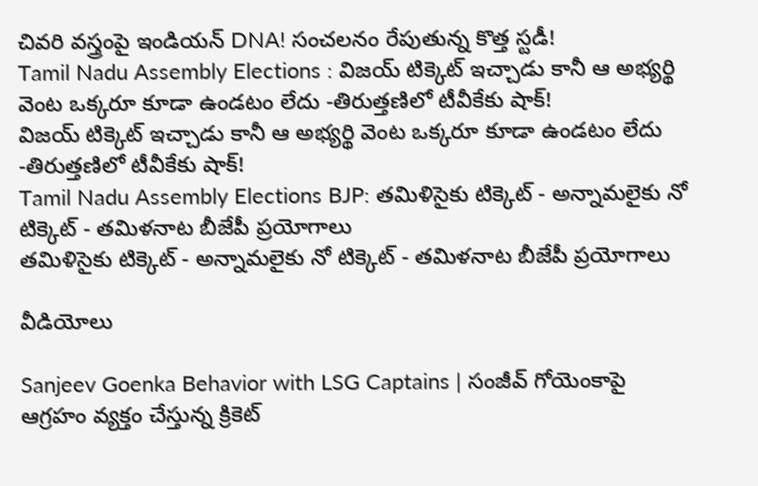చివరి వస్త్రంపై ఇండియన్ DNA! సంచలనం రేపుతున్న కొత్త స్టడీ!
Tamil Nadu Assembly Elections : విజయ్ టిక్కెట్ ఇచ్చాడు కానీ ఆ అభ్యర్థి వెంట ఒక్కరూ కూడా ఉండటం లేదు -తిరుత్తణిలో టీవీకేకు షాక్!
విజయ్ టిక్కెట్ ఇచ్చాడు కానీ ఆ అభ్యర్థి వెంట ఒక్కరూ కూడా ఉండటం లేదు -తిరుత్తణిలో టీవీకేకు షాక్!
Tamil Nadu Assembly Elections BJP: తమిళిసైకు టిక్కెట్ - అన్నామలైకు నో టిక్కెట్ - తమిళనాట బీజేపీ ప్రయోగాలు
తమిళిసైకు టిక్కెట్ - అన్నామలైకు నో టిక్కెట్ - తమిళనాట బీజేపీ ప్రయోగాలు

వీడియోలు

Sanjeev Goenka Behavior with LSG Captains | సంజీవ్ గోయెంకాపై ఆగ్రహం వ్యక్తం చేస్తున్న క్రికెట్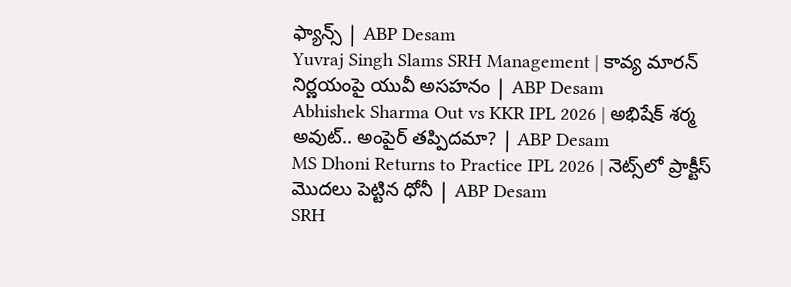ఫ్యాన్స్ | ABP Desam
Yuvraj Singh Slams SRH Management | కావ్య మారన్ నిర్ణయంపై యువీ అసహనం | ABP Desam
Abhishek Sharma Out vs KKR IPL 2026 | అభిషేక్ శర్మ అవుట్.. అంపైర్ తప్పిదమా? | ABP Desam
MS Dhoni Returns to Practice IPL 2026 | నెట్స్‌లో ప్రాక్టీస్ మొదలు పెట్టిన ధోనీ | ABP Desam
SRH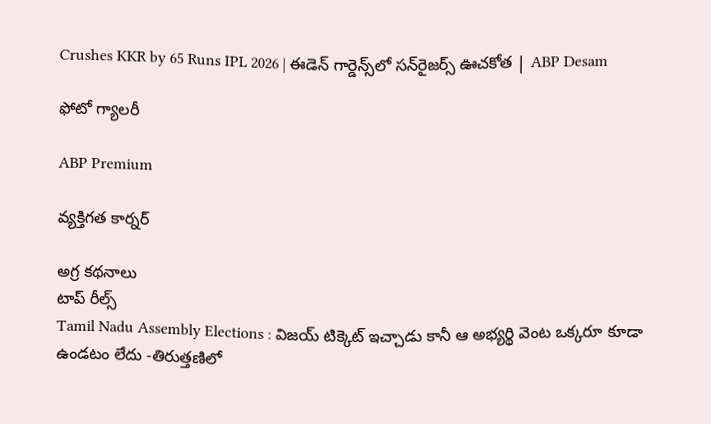Crushes KKR by 65 Runs IPL 2026 | ఈడెన్ గార్డెన్స్‌లో సన్‌రైజర్స్ ఊచకోత | ABP Desam

ఫోటో గ్యాలరీ

ABP Premium

వ్యక్తిగత కార్నర్

అగ్ర కథనాలు
టాప్ రీల్స్
Tamil Nadu Assembly Elections : విజయ్ టిక్కెట్ ఇచ్చాడు కానీ ఆ అభ్యర్థి వెంట ఒక్కరూ కూడా ఉండటం లేదు -తిరుత్తణిలో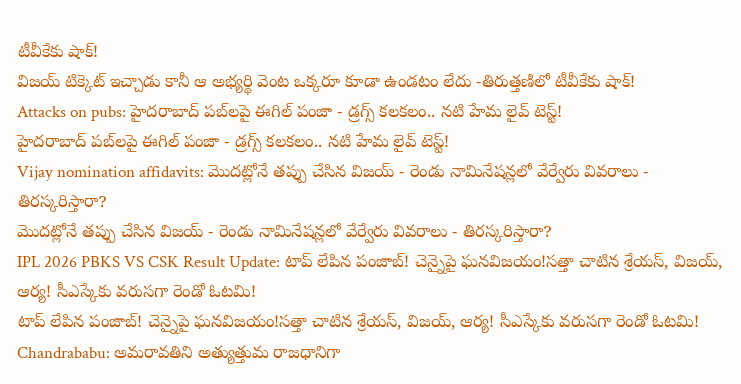టీవీకేకు షాక్!
విజయ్ టిక్కెట్ ఇచ్చాడు కానీ ఆ అభ్యర్థి వెంట ఒక్కరూ కూడా ఉండటం లేదు -తిరుత్తణిలో టీవీకేకు షాక్!
Attacks on pubs: హైదరాబాద్ పబ్‌లపై ఈగిల్ పంజా - డ్రగ్స్ కలకలం.. నటి హేమ లైవ్ టెస్ట్!
హైదరాబాద్ పబ్‌లపై ఈగిల్ పంజా - డ్రగ్స్ కలకలం.. నటి హేమ లైవ్ టెస్ట్!
Vijay nomination affidavits: మొదట్లోనే తప్పు చేసిన విజయ్ - రెండు నామినేషన్లలో వేర్వేరు వివరాలు - తిరస్కరిస్తారా?
మొదట్లోనే తప్పు చేసిన విజయ్ - రెండు నామినేషన్లలో వేర్వేరు వివరాలు - తిరస్కరిస్తారా?
IPL 2026 PBKS VS CSK Result Update: టాప్ లేపిన పంజాబ్! చెన్నైపై ఘ‌న‌విజ‌యం!స‌త్తా చాటిన శ్రేయ‌స్, విజ‌య్, ఆర్య‌! సీఎస్కేకు వ‌రుస‌గా రెండో ఓట‌మి!
టాప్ లేపిన పంజాబ్! చెన్నైపై ఘ‌న‌విజ‌యం!స‌త్తా చాటిన శ్రేయ‌స్, విజ‌య్, ఆర్య‌! సీఎస్కేకు వ‌రుస‌గా రెండో ఓట‌మి!
Chandrababu: అమరావతిని అత్యుత్తుమ రాజధానిగా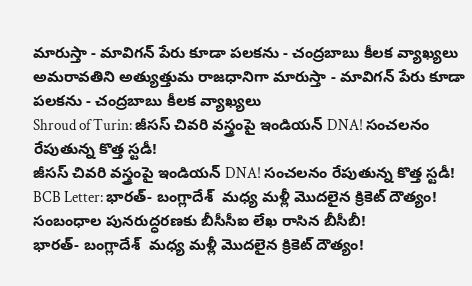మారుస్తా - మావిగన్ పేరు కూడా పలకను - చంద్రబాబు కీలక వ్యాఖ్యలు
అమరావతిని అత్యుత్తుమ రాజధానిగా మారుస్తా - మావిగన్ పేరు కూడా పలకను - చంద్రబాబు కీలక వ్యాఖ్యలు
Shroud of Turin: జీసస్ చివరి వస్త్రంపై ఇండియన్ DNA! సంచలనం రేపుతున్న కొత్త స్టడీ!
జీసస్ చివరి వస్త్రంపై ఇండియన్ DNA! సంచలనం రేపుతున్న కొత్త స్టడీ!
BCB Letter: భారత్- బంగ్లాదేశ్‌  మధ్య మళ్లీ మొదలైన క్రికెట్ దౌత్యం! సంబంధాల పునరుద్ధరణకు బీసీసీఐ లేఖ రాసిన బీసీబీ!
భారత్- బంగ్లాదేశ్‌  మధ్య మళ్లీ మొదలైన క్రికెట్ దౌత్యం!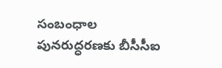సంబంధాల పునరుద్ధరణకు బీసీసీఐ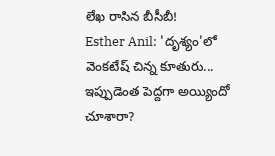లేఖ రాసిన బీసీబీ!
Esther Anil: 'దృశ్యం'లో వెంకటేష్ చిన్న కూతురు... ఇప్పుడెంత పెద్దగా అయ్యిందో చూశారా?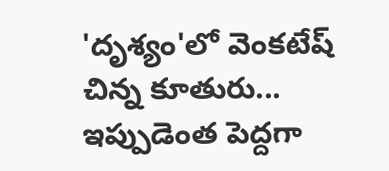'దృశ్యం'లో వెంకటేష్ చిన్న కూతురు... ఇప్పుడెంత పెద్దగా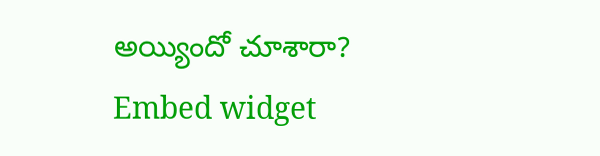అయ్యిందో చూశారా?
Embed widget